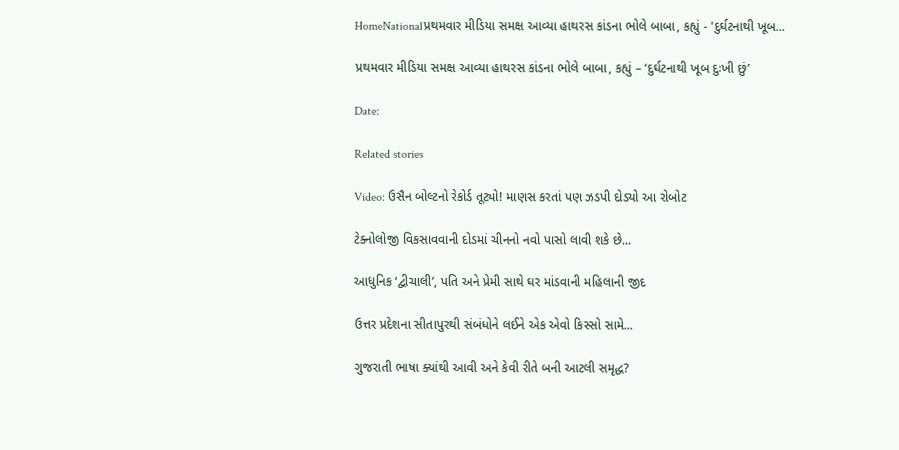HomeNationalપ્રથમવાર મીડિયા સમક્ષ આવ્યા હાથરસ કાંડના ભોલે બાબા, કહ્યું - 'દુર્ઘટનાથી ખૂબ...

પ્રથમવાર મીડિયા સમક્ષ આવ્યા હાથરસ કાંડના ભોલે બાબા, કહ્યું – ‘દુર્ઘટનાથી ખૂબ દુઃખી છું’

Date:

Related stories

Video: ઉસૈન બોલ્ટનો રેકોર્ડ તૂટ્યો! માણસ કરતાં પણ ઝડપી દોડ્યો આ રોબોટ

ટેક્નોલોજી વિકસાવવાની દોડમાં ચીનનો નવો પાસો લાવી શકે છે...

આધુનિક ‘દ્વીચાલી’, પતિ અને પ્રેમી સાથે ઘર માંડવાની મહિલાની જીદ

ઉત્તર પ્રદેશના સીતાપુરથી સંબંધોને લઈને એક એવો કિસ્સો સામે...

ગુજરાતી ભાષા ક્યાંથી આવી અને કેવી રીતે બની આટલી સમૃદ્ધ?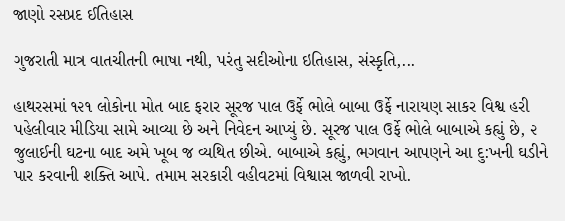જાણો રસપ્રદ ઈતિહાસ

ગુજરાતી માત્ર વાતચીતની ભાષા નથી, પરંતુ સદીઓના ઇતિહાસ, સંસ્કૃતિ,...

હાથરસમાં ૧૨૧ લોકોના મોત બાદ ફરાર સૂરજ પાલ ઉર્ફે ભોલે બાબા ઉર્ફે નારાયણ સાકર વિશ્વ હરી પહેલીવાર મીડિયા સામે આવ્યા છે અને નિવેદન આપ્યું છે. સૂરજ પાલ ઉર્ફે ભોલે બાબાએ કહ્યું છે, ૨ જુલાઈની ઘટના બાદ અમે ખૂબ જ વ્યથિત છીએ. બાબાએ કહ્યું, ભગવાન આપણને આ દુ:ખની ઘડીને પાર કરવાની શક્તિ આપે. તમામ સરકારી વહીવટમાં વિશ્વાસ જાળવી રાખો.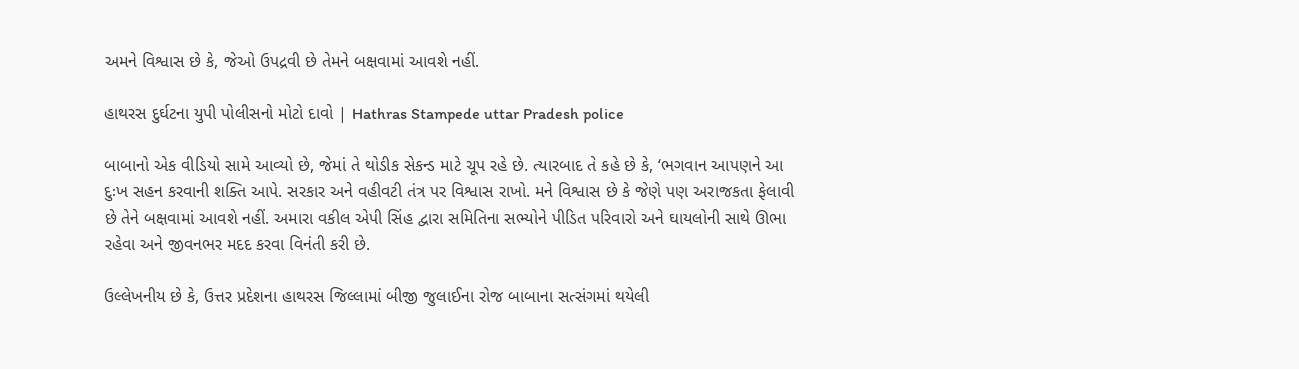અમને વિશ્વાસ છે કે, જેઓ ઉપદ્રવી છે તેમને બક્ષવામાં આવશે નહીં.

હાથરસ દુર્ઘટના યુપી પોલીસનો મોટો દાવો | Hathras Stampede uttar Pradesh police

બાબાનો એક વીડિયો સામે આવ્યો છે, જેમાં તે થોડીક સેકન્ડ માટે ચૂપ રહે છે. ત્યારબાદ તે કહે છે કે, ‘ભગવાન આપણને આ દુઃખ સહન કરવાની શક્તિ આપે. સરકાર અને વહીવટી તંત્ર પર વિશ્વાસ રાખો. મને વિશ્વાસ છે કે જેણે પણ અરાજકતા ફેલાવી છે તેને બક્ષવામાં આવશે નહીં. અમારા વકીલ એપી સિંહ દ્વારા સમિતિના સભ્યોને પીડિત પરિવારો અને ઘાયલોની સાથે ઊભા રહેવા અને જીવનભર મદદ કરવા વિનંતી કરી છે.

ઉલ્લેખનીય છે કે, ઉત્તર પ્રદેશના હાથરસ જિલ્લામાં બીજી જુલાઈના રોજ બાબાના સત્સંગમાં થયેલી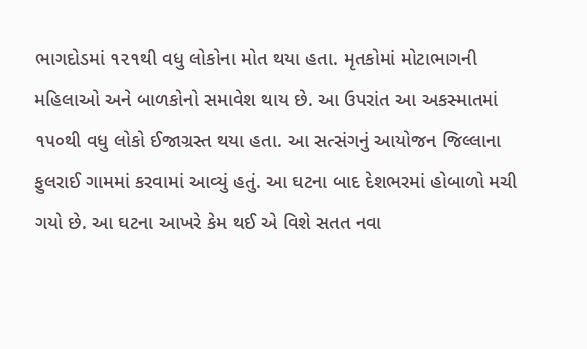ભાગદોડમાં ૧૨૧થી વધુ લોકોના મોત થયા હતા. મૃતકોમાં મોટાભાગની મહિલાઓ અને બાળકોનો સમાવેશ થાય છે. આ ઉપરાંત આ અકસ્માતમાં ૧૫૦થી વધુ લોકો ઈજાગ્રસ્ત થયા હતા. આ સત્સંગનું આયોજન જિલ્લાના ફુલરાઈ ગામમાં કરવામાં આવ્યું હતું. આ ઘટના બાદ દેશભરમાં હોબાળો મચી ગયો છે. આ ઘટના આખરે કેમ થઈ એ વિશે સતત નવા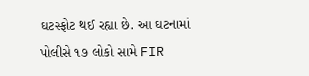ઘટસ્ફોટ થઈ રહ્યા છે. આ ઘટનામાં પોલીસે ૧૭ લોકો સામે FIR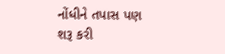નોંધીને તપાસ પણ શરૂ કરી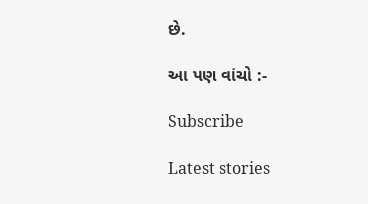છે.

આ પણ વાંચો :-

Subscribe

Latest stories